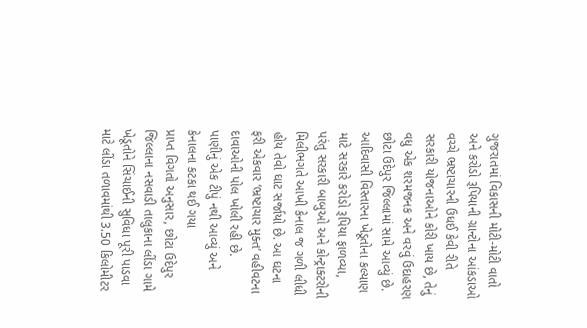ગુજરાતમાં વિકાસની મોટી-મોટી વાતો અને કરોડો રૂપિયાની ગ્રાન્ટોના આંકડાઓ વચ્ચે ભ્રષ્ટાચારની ઉધઈ કેવી રીતે સરકારી યોજનાઓને કોરી ખાય છે, તેનું વધુ એક શરમજનક અને વરવું ઉદાહરણ છોટા ઉદેપુર જિલ્લામાં સામે આવ્યું છે. આદિવાસી વિસ્તારના ખેડૂતોના કલ્યાણ માટે સરકારે કરોડો રૂપિયા ફાળવ્યા, પરંતુ સરકારી બાબુઓ અને કોન્ટ્રાક્ટરોની મિલીભગતે આખી કેનાલ જ ગળી લીધી હોય તેવો ઘાટ સર્જાયો છે. આ ઘટના ફરી એકવાર ‘ભ્રષ્ટાચાર મુક્ત’ વહીવટના દાવાઓની પોલ ખોલી રહી છે.
પાણીનું એક ટીપું નથી આવ્યું અને કેનાલના કટકા થઈ ગયા
પ્રાપ્ત વિગતો અનુસાર, છોટા ઉદેપુર જિલ્લાના નસવાડી તાલુકાના લીંડા ગામે ખેડૂતોને સિંચાઈની સુવિધા પૂરી પાડવા માટે લીંડા તળાવમાંથી 3.50 કિલોમીટર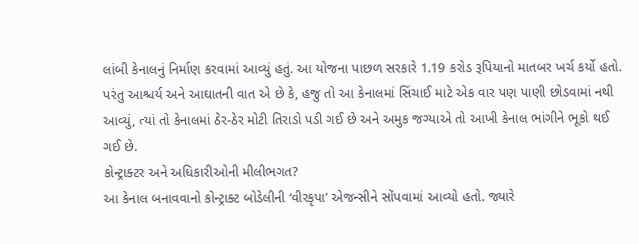લાંબી કેનાલનું નિર્માણ કરવામાં આવ્યું હતું. આ યોજના પાછળ સરકારે 1.19 કરોડ રૂપિયાનો માતબર ખર્ચ કર્યો હતો. પરંતુ આશ્ચર્ય અને આઘાતની વાત એ છે કે, હજુ તો આ કેનાલમાં સિંચાઈ માટે એક વાર પણ પાણી છોડવામાં નથી આવ્યું, ત્યાં તો કેનાલમાં ઠેર-ઠેર મોટી તિરાડો પડી ગઈ છે અને અમુક જગ્યાએ તો આખી કેનાલ ભાંગીને ભૂકો થઈ ગઈ છે.
કોન્ટ્રાક્ટર અને અધિકારીઓની મીલીભગત?
આ કેનાલ બનાવવાનો કોન્ટ્રાક્ટ બોડેલીની ‘વીરકૃપા’ એજન્સીને સોંપવામાં આવ્યો હતો. જ્યારે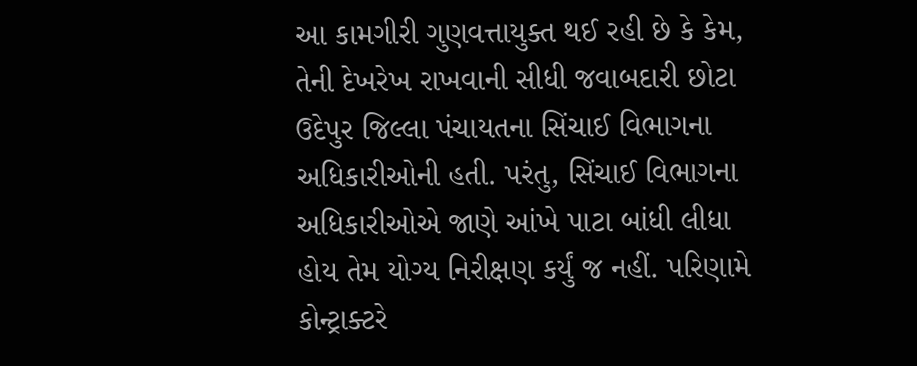આ કામગીરી ગુણવત્તાયુક્ત થઈ રહી છે કે કેમ, તેની દેખરેખ રાખવાની સીધી જવાબદારી છોટા ઉદેપુર જિલ્લા પંચાયતના સિંચાઈ વિભાગના અધિકારીઓની હતી. પરંતુ, સિંચાઈ વિભાગના અધિકારીઓએ જાણે આંખે પાટા બાંધી લીધા હોય તેમ યોગ્ય નિરીક્ષણ કર્યું જ નહીં. પરિણામે કોન્ટ્રાક્ટરે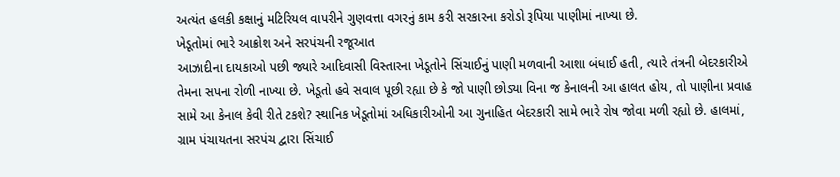અત્યંત હલકી કક્ષાનું મટિરિયલ વાપરીને ગુણવત્તા વગરનું કામ કરી સરકારના કરોડો રૂપિયા પાણીમાં નાખ્યા છે.
ખેડૂતોમાં ભારે આક્રોશ અને સરપંચની રજૂઆત
આઝાદીના દાયકાઓ પછી જ્યારે આદિવાસી વિસ્તારના ખેડૂતોને સિંચાઈનું પાણી મળવાની આશા બંધાઈ હતી, ત્યારે તંત્રની બેદરકારીએ તેમના સપના રોળી નાખ્યા છે. ખેડૂતો હવે સવાલ પૂછી રહ્યા છે કે જો પાણી છોડ્યા વિના જ કેનાલની આ હાલત હોય, તો પાણીના પ્રવાહ સામે આ કેનાલ કેવી રીતે ટકશે? સ્થાનિક ખેડૂતોમાં અધિકારીઓની આ ગુનાહિત બેદરકારી સામે ભારે રોષ જોવા મળી રહ્યો છે. હાલમાં, ગ્રામ પંચાયતના સરપંચ દ્વારા સિંચાઈ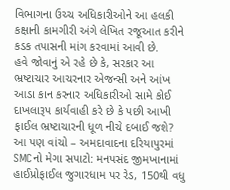વિભાગના ઉચ્ચ અધિકારીઓને આ હલકી કક્ષાની કામગીરી અંગે લેખિત રજૂઆત કરીને કડક તપાસની માંગ કરવામાં આવી છે.
હવે જોવાનું એ રહે છે કે, સરકાર આ ભ્રષ્ટાચાર આચરનાર એજન્સી અને આંખ આડા કાન કરનાર અધિકારીઓ સામે કોઈ દાખલારૂપ કાર્યવાહી કરે છે કે પછી આખી ફાઈલ ભ્રષ્ટાચારની ધૂળ નીચે દબાઈ જશે?
આ પણ વાંચો – અમદાવાદના દરિયાપુરમાં SMCનો મેગા સપાટો: મનપસંદ જીમખાનામાં હાઈપ્રોફાઈલ જુગારધામ પર રેડ, 150થી વધુ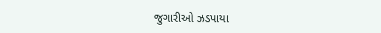જુગારીઓ ઝડપાયા